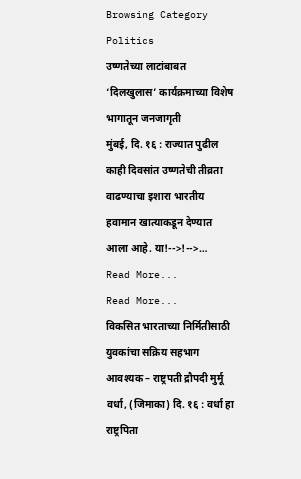Browsing Category
Politics
उष्णतेच्या लाटांबाबत ‘दिलखुलास’ कार्यक्रमाच्या विशेष भागातून जनजागृती
मुंबई, दि. १६ : राज्यात पुढील काही दिवसांत उष्णतेची तीव्रता वाढण्याचा इशारा भारतीय हवामान खात्याकडून देण्यात आला आहे. या!-->!-->…
Read More...
Read More...
विकसित भारताच्या निर्मितीसाठी युवकांचा सक्रिय सहभाग आवश्यक – राष्ट्रपती द्रौपदी मुर्मू
वर्धा, (जिमाका) दि. १६ : वर्धा हा राष्ट्रपिता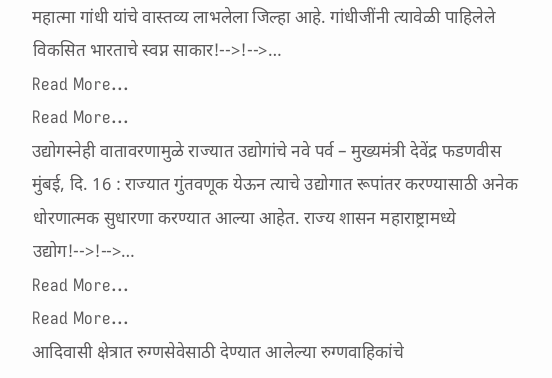महात्मा गांधी यांचे वास्तव्य लाभलेला जिल्हा आहे. गांधीजींनी त्यावेळी पाहिलेले विकसित भारताचे स्वप्न साकार!-->!-->…
Read More...
Read More...
उद्योगस्नेही वातावरणामुळे राज्यात उद्योगांचे नवे पर्व – मुख्यमंत्री देवेंद्र फडणवीस
मुंबई, दि. 16 : राज्यात गुंतवणूक येऊन त्याचे उद्योगात रूपांतर करण्यासाठी अनेक धोरणात्मक सुधारणा करण्यात आल्या आहेत. राज्य शासन महाराष्ट्रामध्ये उद्योग!-->!-->…
Read More...
Read More...
आदिवासी क्षेत्रात रुग्णसेवेसाठी देण्यात आलेल्या रुग्णवाहिकांचे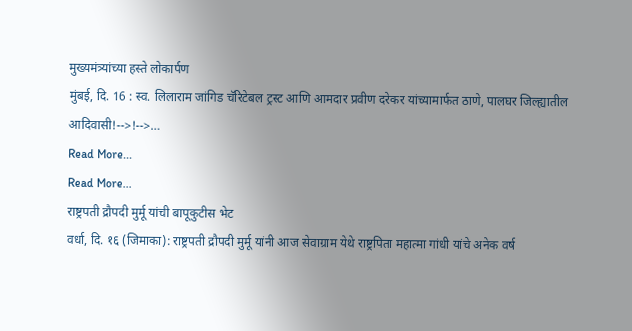मुख्यमंत्र्यांच्या हस्ते लोकार्पण
मुंबई, दि. 16 : स्व. लिलाराम जांगिड चॅरिटेबल ट्रस्ट आणि आमदार प्रवीण दरेकर यांच्यामार्फत ठाणे, पालघर जिल्ह्यातील आदिवासी!-->!-->…
Read More...
Read More...
राष्ट्रपती द्रौपदी मुर्मू यांची बापूकुटीस भेट
वर्धा, दि. १६ (जिमाका): राष्ट्रपती द्रौपदी मुर्मू यांनी आज सेवाग्राम येथे राष्ट्रपिता महात्मा गांधी यांचे अनेक वर्ष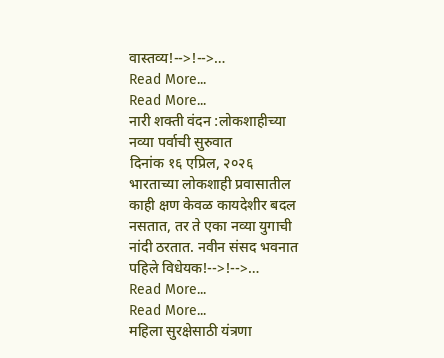वास्तव्य!-->!-->…
Read More...
Read More...
नारी शक्ती वंदन :लोकशाहीच्या नव्या पर्वाची सुरुवात
दिनांक १६ एप्रिल, २०२६
भारताच्या लोकशाही प्रवासातील काही क्षण केवळ कायदेशीर बदल नसतात, तर ते एका नव्या युगाची नांदी ठरतात. नवीन संसद भवनात पहिले विधेयक!-->!-->…
Read More...
Read More...
महिला सुरक्षेसाठी यंत्रणा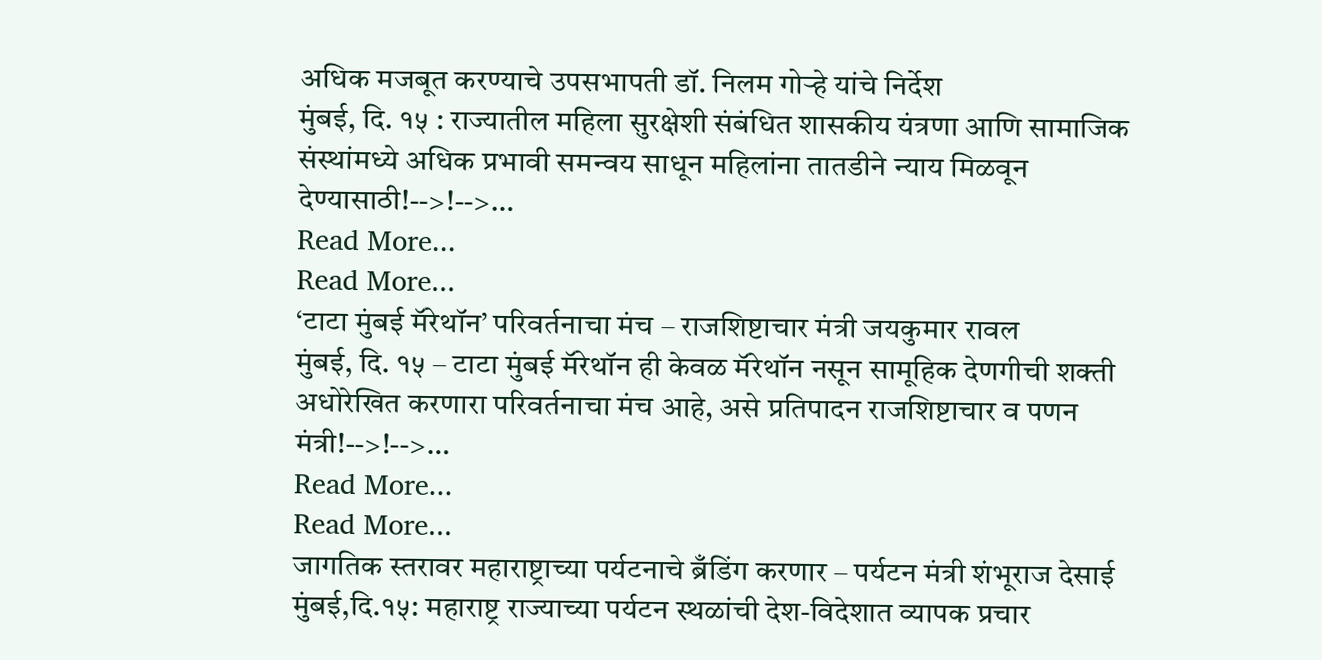अधिक मजबूत करण्याचे उपसभापती डॉ. निलम गोऱ्हे यांचे निर्देश
मुंबई, दि. १५ : राज्यातील महिला सुरक्षेशी संबंधित शासकीय यंत्रणा आणि सामाजिक संस्थांमध्ये अधिक प्रभावी समन्वय साधून महिलांना तातडीने न्याय मिळवून देण्यासाठी!-->!-->…
Read More...
Read More...
‘टाटा मुंबई मॅरेथॉन’ परिवर्तनाचा मंच – राजशिष्टाचार मंत्री जयकुमार रावल
मुंबई, दि. १५ – टाटा मुंबई मॅरेथॉन ही केवळ मॅरेथॉन नसून सामूहिक देणगीची शक्ती अधोरेखित करणारा परिवर्तनाचा मंच आहे, असे प्रतिपादन राजशिष्टाचार व पणन मंत्री!-->!-->…
Read More...
Read More...
जागतिक स्तरावर महाराष्ट्राच्या पर्यटनाचे ब्रँडिंग करणार – पर्यटन मंत्री शंभूराज देसाई
मुंबई,दि.१५: महाराष्ट्र राज्याच्या पर्यटन स्थळांची देश-विदेशात व्यापक प्रचार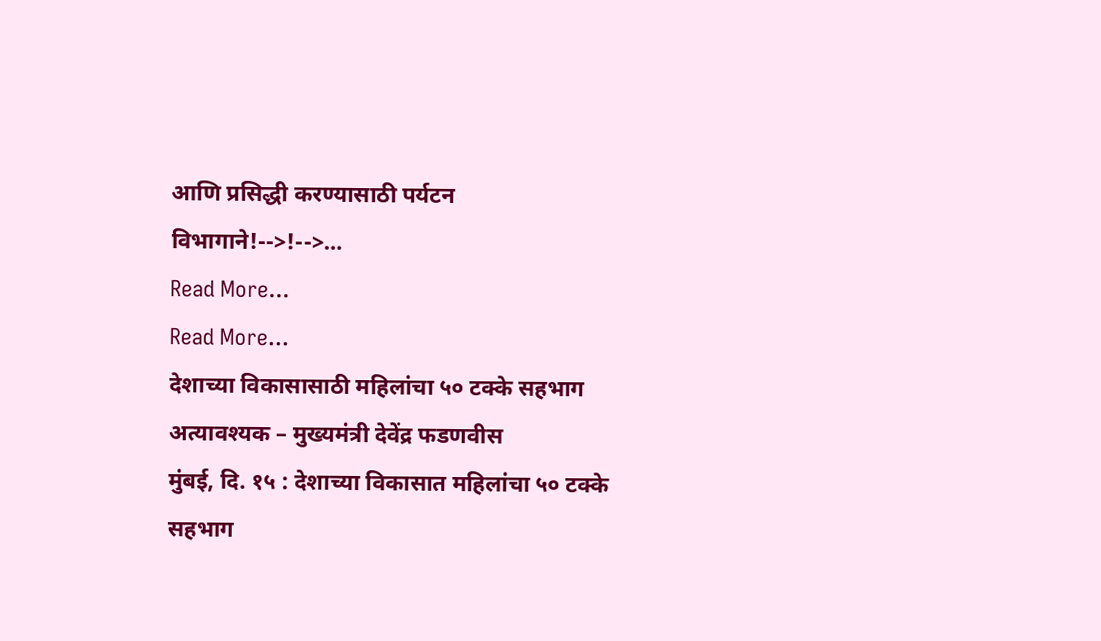आणि प्रसिद्धी करण्यासाठी पर्यटन विभागाने!-->!-->…
Read More...
Read More...
देशाच्या विकासासाठी महिलांचा ५० टक्के सहभाग अत्यावश्यक – मुख्यमंत्री देवेंद्र फडणवीस
मुंबई, दि. १५ : देशाच्या विकासात महिलांचा ५० टक्के सहभाग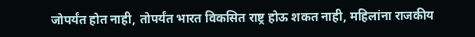जोपर्यंत होत नाही, तोपर्यंत भारत विकसित राष्ट्र होऊ शकत नाही, महिलांना राजकीय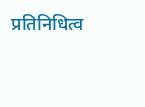प्रतिनिधित्व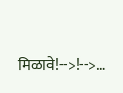मिळावे!-->!-->…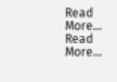Read More...
Read More...